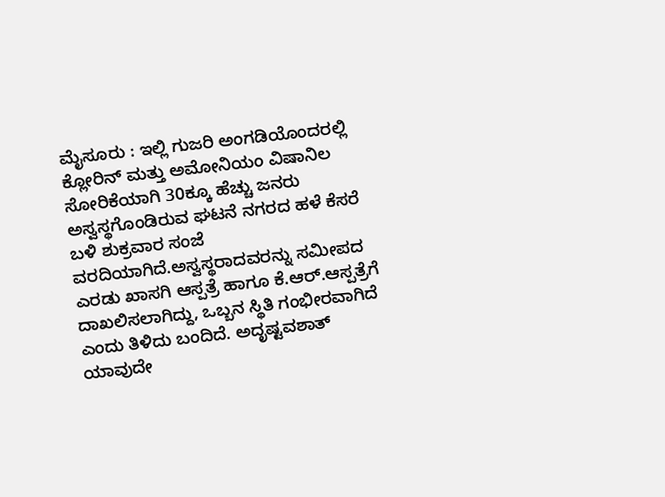ಮೈಸೂರು : ಇಲ್ಲಿ ಗುಜರಿ ಅಂಗಡಿಯೊಂದರಲ್ಲಿ ಕ್ಲೋರಿನ್ ಮತ್ತು ಅಮೋನಿಯಂ ವಿಷಾನಿಲ ಸೋರಿಕೆಯಾಗಿ 30ಕ್ಕೂ ಹೆಚ್ಚು ಜನರು ಅಸ್ವಸ್ಥಗೊಂಡಿರುವ ಘಟನೆ ನಗರದ ಹಳೆ ಕೆಸರೆ ಬಳಿ ಶುಕ್ರವಾರ ಸಂಜೆ ವರದಿಯಾಗಿದೆ.ಅಸ್ವಸ್ಥರಾದವರನ್ನು ಸಮೀಪದ ಎರಡು ಖಾಸಗಿ ಆಸ್ಪತ್ರೆ ಹಾಗೂ ಕೆ.ಆರ್.ಆಸ್ಪತ್ರೆಗೆ ದಾಖಲಿಸಲಾಗಿದ್ದು, ಒಬ್ಬನ ಸ್ಥಿತಿ ಗಂಭೀರವಾಗಿದೆ ಎಂದು ತಿಳಿದು ಬಂದಿದೆ. ಅದೃಷ್ಟವಶಾತ್ ಯಾವುದೇ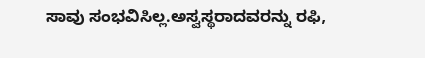ಸಾವು ಸಂಭವಿಸಿಲ್ಲ.ಅಸ್ವಸ್ಥರಾದವರನ್ನು ರಫಿ,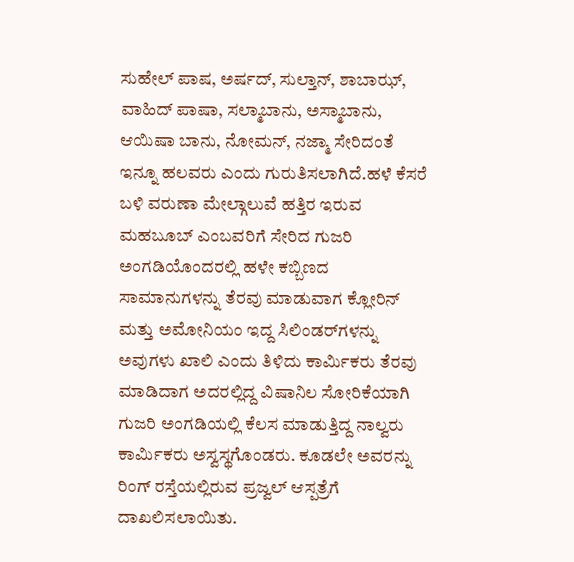ಸುಹೇಲ್ ಪಾಷ, ಅರ್ಷದ್, ಸುಲ್ತಾನ್, ಶಾಬಾಝ್, ವಾಹಿದ್ ಪಾಷಾ, ಸಲ್ಮಾಬಾನು, ಅಸ್ಮಾಬಾನು, ಆಯಿಷಾ ಬಾನು, ನೋಮನ್, ನಜ್ಮಾ ಸೇರಿದಂತೆ ಇನ್ನೂ ಹಲವರು ಎಂದು ಗುರುತಿಸಲಾಗಿದೆ.ಹಳೆ ಕೆಸರೆ ಬಳಿ ವರುಣಾ ಮೇಲ್ಗಾಲುವೆ ಹತ್ತಿರ ಇರುವ ಮಹಬೂಬ್ ಎಂಬವರಿಗೆ ಸೇರಿದ ಗುಜರಿ ಅಂಗಡಿಯೊಂದರಲ್ಲಿ ಹಳೇ ಕಬ್ಬಿಣದ ಸಾಮಾನುಗಳನ್ನು ತೆರವು ಮಾಡುವಾಗ ಕ್ಲೋರಿನ್ ಮತ್ತು ಅಮೋನಿಯಂ ಇದ್ದ ಸಿಲಿಂಡರ್‌ಗಳನ್ನು ಅವುಗಳು ಖಾಲಿ ಎಂದು ತಿಳಿದು ಕಾರ್ಮಿಕರು ತೆರವು ಮಾಡಿದಾಗ ಅದರಲ್ಲಿದ್ದ ವಿಷಾನಿಲ ಸೋರಿಕೆಯಾಗಿ ಗುಜರಿ ಅಂಗಡಿಯಲ್ಲಿ ಕೆಲಸ ಮಾಡುತ್ತಿದ್ದ ನಾಲ್ವರು ಕಾರ್ಮಿಕರು ಅಸ್ವಸ್ಥಗೊಂಡರು. ಕೂಡಲೇ ಅವರನ್ನು ರಿಂಗ್ ರಸ್ತೆಯಲ್ಲಿರುವ ಪ್ರಜ್ವಲ್ ಆಸ್ಪತ್ರೆಗೆ ದಾಖಲಿಸಲಾಯಿತು.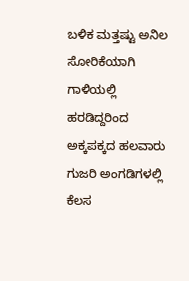ಬಳಿಕ ಮತ್ತಷ್ಟು ಅನಿಲ ಸೋರಿಕೆಯಾಗಿ ಗಾಳಿಯಲ್ಲಿ ಹರಡಿದ್ದರಿಂದ ಅಕ್ಕಪಕ್ಕದ ಹಲವಾರು ಗುಜರಿ ಅಂಗಡಿಗಳಲ್ಲಿ ಕೆಲಸ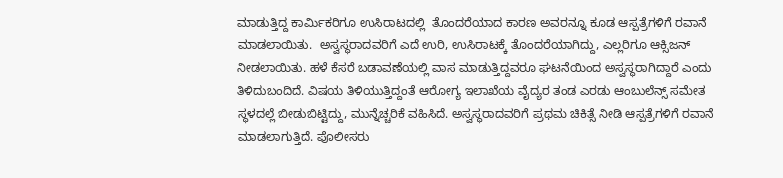ಮಾಡುತ್ತಿದ್ದ ಕಾರ್ಮಿಕರಿಗೂ ಉಸಿರಾಟದಲ್ಲಿ  ತೊಂದರೆಯಾದ ಕಾರಣ ಅವರನ್ನೂ ಕೂಡ ಆಸ್ಪತ್ರೆಗಳಿಗೆ ರವಾನೆ ಮಾಡಲಾಯಿತು.  ಅಸ್ವಸ್ಥರಾದವರಿಗೆ ಎದೆ ಉರಿ, ಉಸಿರಾಟಕ್ಕೆ ತೊಂದರೆಯಾಗಿದ್ದು, ಎಲ್ಲರಿಗೂ ಆಕ್ಸಿಜನ್ ನೀಡಲಾಯಿತು. ಹಳೆ ಕೆಸರೆ ಬಡಾವಣೆಯಲ್ಲಿ ವಾಸ ಮಾಡುತ್ತಿದ್ದವರೂ ಘಟನೆಯಿಂದ ಅಸ್ವಸ್ಥರಾಗಿದ್ದಾರೆ ಎಂದು ತಿಳಿದುಬಂದಿದೆ. ವಿಷಯ ತಿಳಿಯುತ್ತಿದ್ದಂತೆ ಆರೋಗ್ಯ ಇಲಾಖೆಯ ವೈದ್ಯರ ತಂಡ ಎರಡು ಆಂಬುಲೆನ್ಸ್ ಸಮೇತ ಸ್ಥಳದಲ್ಲೆ ಬೀಡುಬಿಟ್ಟಿದ್ದು, ಮುನ್ನೆಚ್ಚರಿಕೆ ವಹಿಸಿದೆ. ಅಸ್ವಸ್ಥರಾದವರಿಗೆ ಪ್ರಥಮ ಚಿಕಿತ್ಸೆ ನೀಡಿ ಆಸ್ಪತ್ರೆಗಳಿಗೆ ರವಾನೆ ಮಾಡಲಾಗುತ್ತಿದೆ. ಪೊಲೀಸರು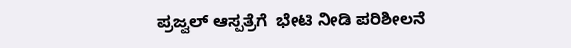ಪ್ರಜ್ವಲ್ ಆಸ್ಪತ್ರೆಗೆ  ಭೇಟಿ ನೀಡಿ ಪರಿಶೀಲನೆ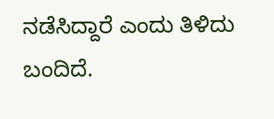ನಡೆಸಿದ್ದಾರೆ ಎಂದು ತಿಳಿದು ಬಂದಿದೆ.